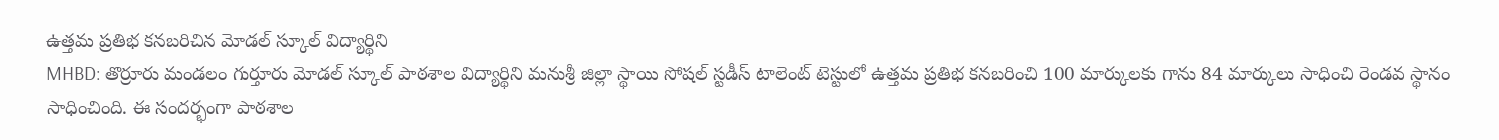ఉత్తమ ప్రతిభ కనబరిచిన మోడల్ స్కూల్ విద్యార్థిని
MHBD: తొర్రూరు మండలం గుర్తూరు మోడల్ స్కూల్ పాఠశాల విద్యార్థిని మనుశ్రీ జిల్లా స్థాయి సోషల్ స్టడీస్ టాలెంట్ టెస్టులో ఉత్తమ ప్రతిభ కనబరించి 100 మార్కులకు గాను 84 మార్కులు సాధించి రెండవ స్థానం సాధించింది. ఈ సందర్భంగా పాఠశాల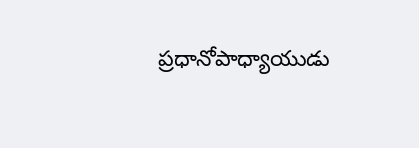ప్రధానోపాధ్యాయుడు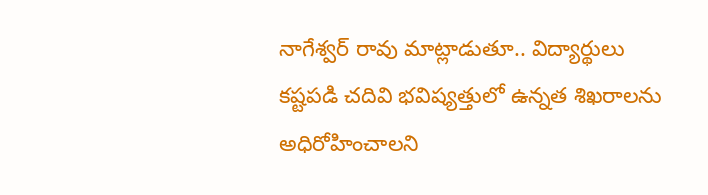నాగేశ్వర్ రావు మాట్లాడుతూ.. విద్యార్థులు కష్టపడి చదివి భవిష్యత్తులో ఉన్నత శిఖరాలను అధిరోహించాలని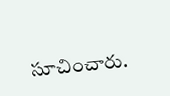సూచించారు.